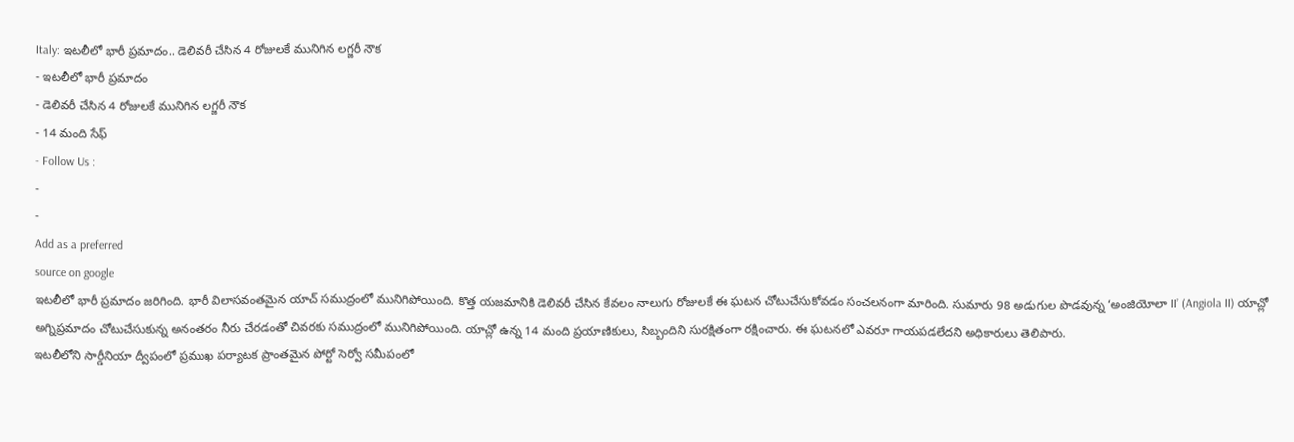Italy: ఇటలీలో భారీ ప్రమాదం.. డెలివరీ చేసిన 4 రోజులకే మునిగిన లగ్జరీ నౌక
- ఇటలీలో భారీ ప్రమాదం
- డెలివరీ చేసిన 4 రోజులకే మునిగిన లగ్జరీ నౌక
- 14 మంది సేఫ్
- Follow Us :
-
-
Add as a preferred
source on google
ఇటలీలో భారీ ప్రమాదం జరిగింది. భారీ విలాసవంతమైన యాచ్ సముద్రంలో మునిగిపోయింది. కొత్త యజమానికి డెలివరీ చేసిన కేవలం నాలుగు రోజులకే ఈ ఘటన చోటుచేసుకోవడం సంచలనంగా మారింది. సుమారు 98 అడుగుల పొడవున్న ‘అంజియోలా II’ (Angiola II) యాచ్లో అగ్నిప్రమాదం చోటుచేసుకున్న అనంతరం నీరు చేరడంతో చివరకు సముద్రంలో మునిగిపోయింది. యాచ్లో ఉన్న 14 మంది ప్రయాణికులు, సిబ్బందిని సురక్షితంగా రక్షించారు. ఈ ఘటనలో ఎవరూ గాయపడలేదని అధికారులు తెలిపారు.
ఇటలీలోని సార్డీనియా ద్వీపంలో ప్రముఖ పర్యాటక ప్రాంతమైన పోర్టో సెర్వో సమీపంలో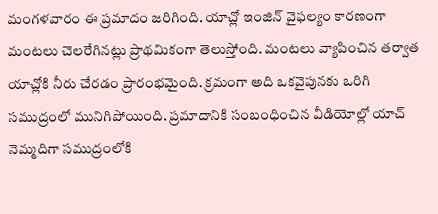మంగళవారం ఈ ప్రమాదం జరిగింది. యాచ్లో ఇంజిన్ వైఫల్యం కారణంగా మంటలు చెలరేగినట్లు ప్రాథమికంగా తెలుస్తోంది. మంటలు వ్యాపించిన తర్వాత యాచ్లోకి నీరు చేరడం ప్రారంభమైంది. క్రమంగా అది ఒకవైపునకు ఒరిగి సముద్రంలో మునిగిపోయింది. ప్రమాదానికి సంబంధించిన వీడియోల్లో యాచ్ నెమ్మదిగా సముద్రంలోకి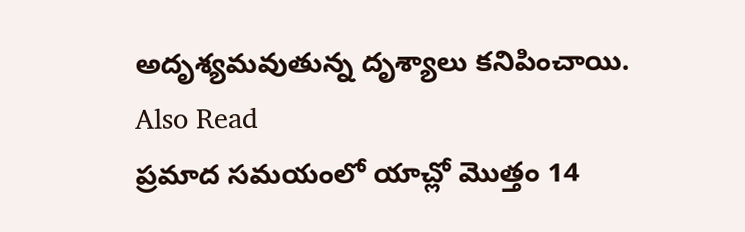అదృశ్యమవుతున్న దృశ్యాలు కనిపించాయి.
Also Read
ప్రమాద సమయంలో యాచ్లో మొత్తం 14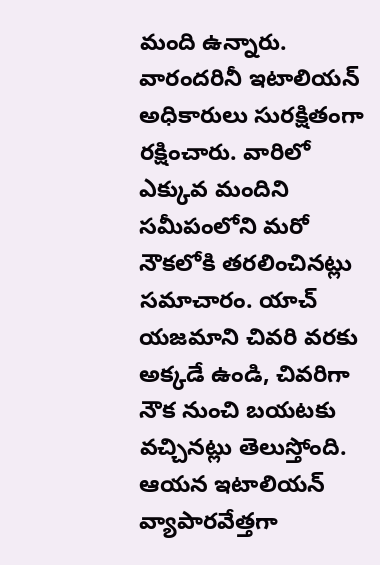మంది ఉన్నారు. వారందరినీ ఇటాలియన్ అధికారులు సురక్షితంగా రక్షించారు. వారిలో ఎక్కువ మందిని సమీపంలోని మరో నౌకలోకి తరలించినట్లు సమాచారం. యాచ్ యజమాని చివరి వరకు అక్కడే ఉండి, చివరిగా నౌక నుంచి బయటకు వచ్చినట్లు తెలుస్తోంది. ఆయన ఇటాలియన్ వ్యాపారవేత్తగా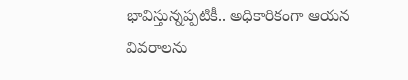భావిస్తున్నప్పటికీ.. అధికారికంగా ఆయన వివరాలను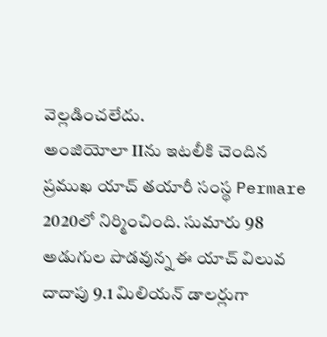వెల్లడించలేదు.
అంజియోలా IIను ఇటలీకి చెందిన ప్రముఖ యాచ్ తయారీ సంస్థ Permare 2020లో నిర్మించింది. సుమారు 98 అడుగుల పొడవున్న ఈ యాచ్ విలువ దాదాపు 9.1 మిలియన్ డాలర్లుగా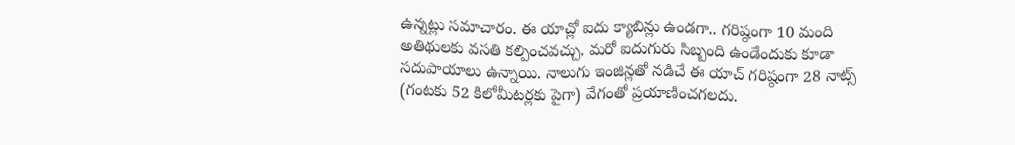ఉన్నట్లు సమాచారం. ఈ యాచ్లో ఐదు క్యాబిన్లు ఉండగా.. గరిష్ఠంగా 10 మంది అతిథులకు వసతి కల్పించవచ్చు. మరో ఐదుగురు సిబ్బంది ఉండేందుకు కూడా సదుపాయాలు ఉన్నాయి. నాలుగు ఇంజిన్లతో నడిచే ఈ యాచ్ గరిష్ఠంగా 28 నాట్స్ (గంటకు 52 కిలోమీటర్లకు పైగా) వేగంతో ప్రయాణించగలదు.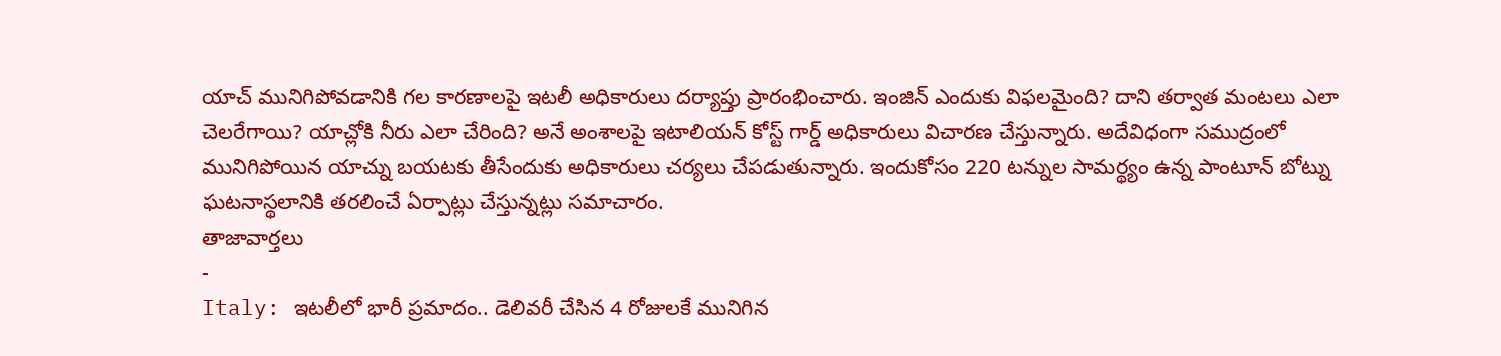యాచ్ మునిగిపోవడానికి గల కారణాలపై ఇటలీ అధికారులు దర్యాప్తు ప్రారంభించారు. ఇంజిన్ ఎందుకు విఫలమైంది? దాని తర్వాత మంటలు ఎలా చెలరేగాయి? యాచ్లోకి నీరు ఎలా చేరింది? అనే అంశాలపై ఇటాలియన్ కోస్ట్ గార్డ్ అధికారులు విచారణ చేస్తున్నారు. అదేవిధంగా సముద్రంలో మునిగిపోయిన యాచ్ను బయటకు తీసేందుకు అధికారులు చర్యలు చేపడుతున్నారు. ఇందుకోసం 220 టన్నుల సామర్థ్యం ఉన్న పాంటూన్ బోట్ను ఘటనాస్థలానికి తరలించే ఏర్పాట్లు చేస్తున్నట్లు సమాచారం.
తాజావార్తలు
-
Italy: ఇటలీలో భారీ ప్రమాదం.. డెలివరీ చేసిన 4 రోజులకే మునిగిన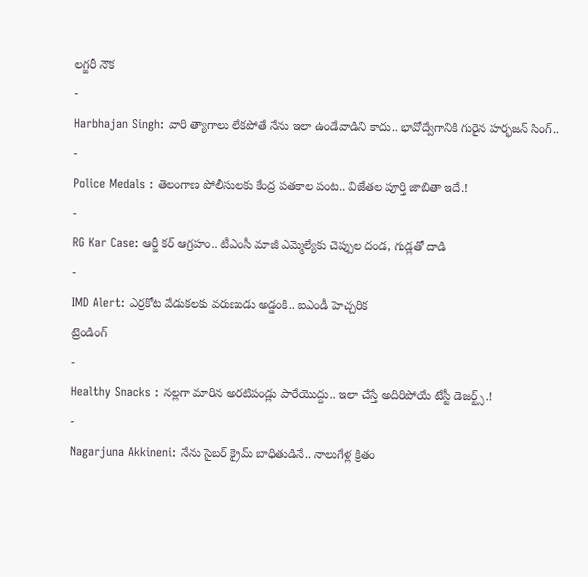లగ్జరీ నౌక
-
Harbhajan Singh: వారి త్యాగాలు లేకపోతే నేను ఇలా ఉండేవాడిని కాదు.. భావోద్వేగానికి గురైన హర్భజన్ సింగ్..
-
Police Medals : తెలంగాణ పోలీసులకు కేంద్ర పతకాల పంట.. విజేతల పూర్తి జాబితా ఇదే.!
-
RG Kar Case: ఆర్జీ కర్ ఆగ్రహం.. టీఎంసీ మాజీ ఎమ్మెల్యేకు చెప్పుల దండ, గుడ్లతో దాడి
-
IMD Alert: ఎర్రకోట వేడుకలకు వరుణుడు అడ్డంకి.. ఐఎండీ హెచ్చరిక
ట్రెండింగ్
-
Healthy Snacks : నల్లగా మారిన అరటిపండ్లు పారేయొద్దు.. ఇలా చేస్తే అదిరిపోయే టేస్టీ డెజర్ట్స్.!
-
Nagarjuna Akkineni: నేను సైబర్ క్రైమ్ బాధితుడినే.. నాలుగేళ్ల క్రితం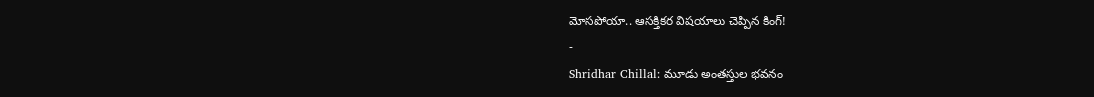మోసపోయా.. ఆసక్తికర విషయాలు చెప్పిన కింగ్!
-
Shridhar Chillal: మూడు అంతస్తుల భవనం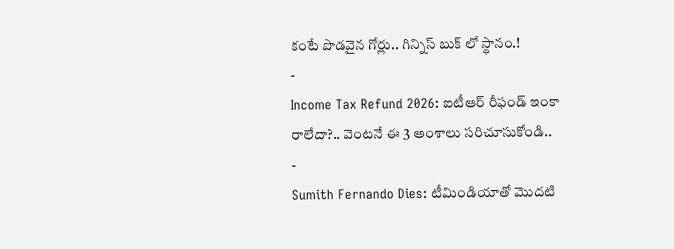కంటే పొడవైన గోర్లు.. గిన్నిస్ బుక్ లో స్థానం.!
-
Income Tax Refund 2026: ఐటీఆర్ రీఫండ్ ఇంకా రాలేదా?.. వెంటనే ఈ 3 అంశాలు సరిచూసుకోండి..
-
Sumith Fernando Dies: టీమిండియాతో మొదటి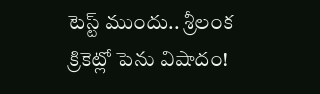టెస్ట్ ముందు.. శ్రీలంక క్రికెట్లో పెను విషాదం!